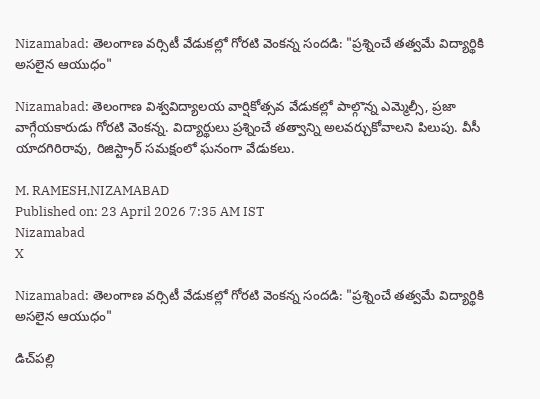Nizamabad: తెలంగాణ వర్సిటీ వేడుకల్లో గోరటి వెంకన్న సందడి: "ప్రశ్నించే తత్వమే విద్యార్థికి అసలైన ఆయుధం"

Nizamabad: తెలంగాణ విశ్వవిద్యాలయ వార్షికోత్సవ వేడుకల్లో పాల్గొన్న ఎమ్మెల్సీ, ప్రజా వాగ్గేయకారుడు గోరటి వెంకన్న. విద్యార్థులు ప్రశ్నించే తత్వాన్ని అలవర్చుకోవాలని పిలుపు. వీసీ యాదగిరిరావు, రిజిస్ట్రార్ సమక్షంలో ఘనంగా వేడుకలు.

M. RAMESH,NIZAMABAD
Published on: 23 April 2026 7:35 AM IST
Nizamabad
X

Nizamabad: తెలంగాణ వర్సిటీ వేడుకల్లో గోరటి వెంకన్న సందడి: "ప్రశ్నించే తత్వమే విద్యార్థికి అసలైన ఆయుధం"

డిచ్‌పల్లి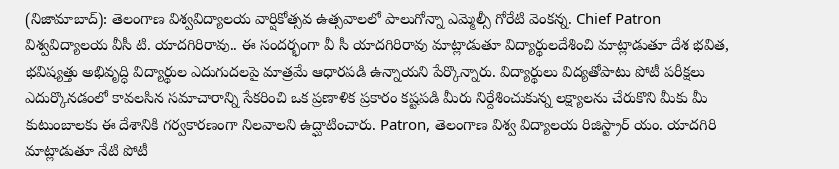(నిజామాబాద్): తెలంగాణ విశ్వవిద్యాలయ వార్షికోత్సవ ఉత్సవాలలో పాలుగోన్నా ఎమ్మెల్సీ గోరేటి వెంకన్న. Chief Patron విశ్వవిద్యాలయ వీసీ టి. యాదగిరిరావు.. ఈ సందర్భంగా వీ సీ యాదగిరిరావు మాట్లాడుతూ విద్యార్థులదేశించి మాట్లాడుతూ దేశ భవిత, భవిష్యత్తు అభివృద్ధి విద్యార్థుల ఎదుగుదలపై మాత్రమే ఆధారపడి ఉన్నాయని పేర్కొన్నారు. విద్యార్థులు విద్యతోపాటు పోటీ పరీక్షలు ఎదుర్కొనడంలో కావలసిన సమాచారాన్ని సేకరించి ఒక ప్రణాళిక ప్రకారం కష్టపడి మీరు నిర్దేశించుకున్న లక్ష్యాలను చేరుకొని మీకు మీ కుటుంబాలకు ఈ దేశానికి గర్వకారణంగా నిలవాలని ఉద్ఘాటించారు. Patron, తెలంగాణ విశ్వ విద్యాలయ రిజిస్ట్రార్ యం. యాదగిరి మాట్లాడుతూ నేటి పోటీ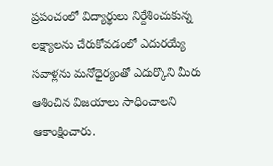ప్రపంచంలో విద్యార్థులు నిర్దేశించుకున్న లక్ష్యాలను చేరుకోవడంలో ఎదురయ్యే సవాళ్లను మనోధైర్యంతో ఎదుర్కొని మీరు ఆశించిన విజయాలు సాధించాలని ఆకాంక్షించారు.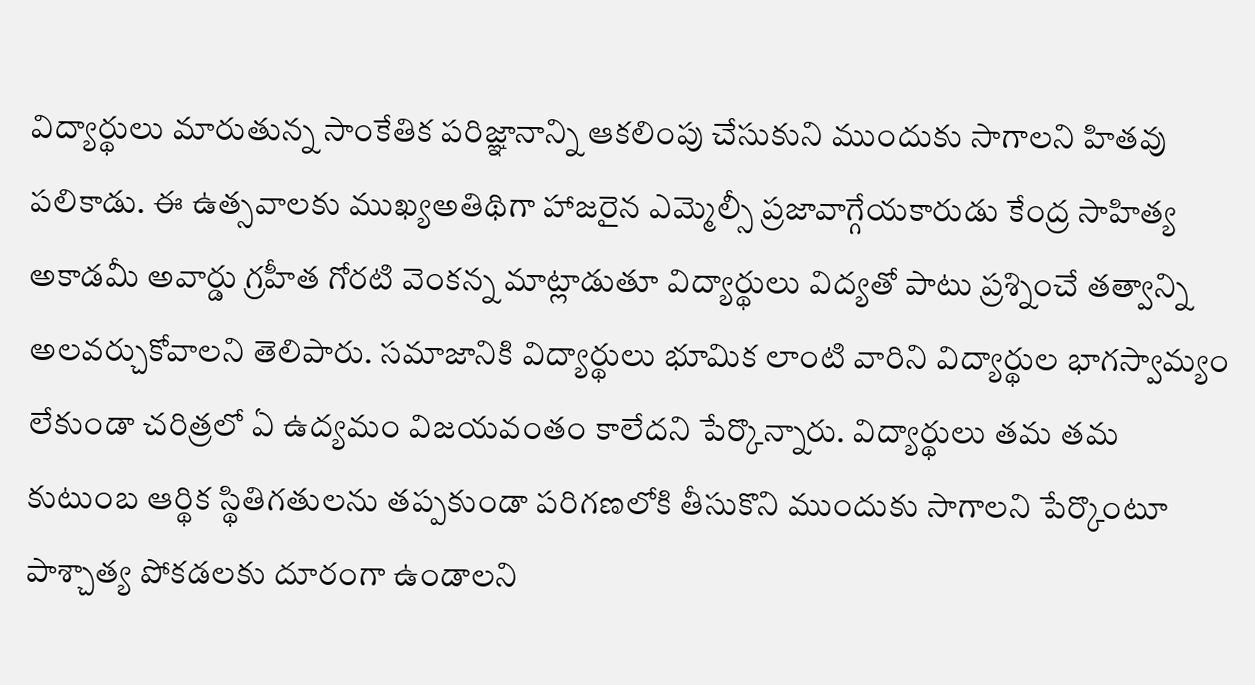విద్యార్థులు మారుతున్న సాంకేతిక పరిజ్ఞానాన్ని ఆకలింపు చేసుకుని ముందుకు సాగాలని హితవు పలికాడు. ఈ ఉత్సవాలకు ముఖ్యఅతిథిగా హాజరైన ఎమ్మెల్సీ ప్రజావాగ్గేయకారుడు కేంద్ర సాహిత్య అకాడమీ అవార్డు గ్రహీత గోరటి వెంకన్న మాట్లాడుతూ విద్యార్థులు విద్యతో పాటు ప్రశ్నించే తత్వాన్ని అలవర్చుకోవాలని తెలిపారు. సమాజానికి విద్యార్థులు భూమిక లాంటి వారిని విద్యార్థుల భాగస్వామ్యం లేకుండా చరిత్రలో ఏ ఉద్యమం విజయవంతం కాలేదని పేర్కొన్నారు. విద్యార్థులు తమ తమ కుటుంబ ఆర్థిక స్థితిగతులను తప్పకుండా పరిగణలోకి తీసుకొని ముందుకు సాగాలని పేర్కొంటూ పాశ్చాత్య పోకడలకు దూరంగా ఉండాలని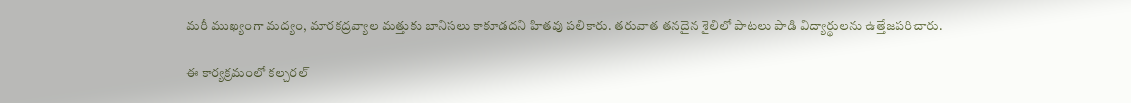మరీ ముఖ్యంగా మద్యం, మారకద్రవ్యాల మత్తుకు బానిసలు కాకూడదని హితవు పలికారు. తరువాత తనదైన శైలిలో పాటలు పాడి విద్యార్థులను ఉత్తేజపరిచారు.

ఈ కార్యక్రమంలో కల్చరల్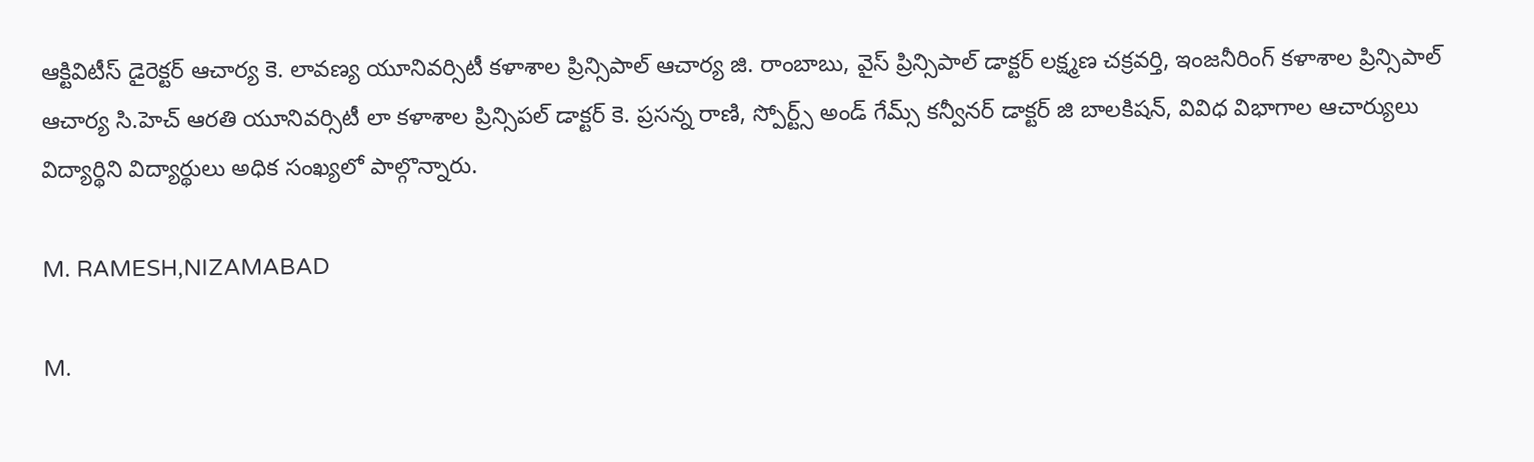ఆక్టివిటీస్ డైరెక్టర్ ఆచార్య కె. లావణ్య యూనివర్సిటీ కళాశాల ప్రిన్సిపాల్ ఆచార్య జి. రాంబాబు, వైస్ ప్రిన్సిపాల్ డాక్టర్ లక్ష్మణ చక్రవర్తి, ఇంజనీరింగ్ కళాశాల ప్రిన్సిపాల్ ఆచార్య సి.హెచ్ ఆరతి యూనివర్సిటీ లా కళాశాల ప్రిన్సిపల్ డాక్టర్ కె. ప్రసన్న రాణి, స్పోర్ట్స్ అండ్ గేమ్స్ కన్వీనర్ డాక్టర్ జి బాలకిషన్, వివిధ విభాగాల ఆచార్యులు విద్యార్థిని విద్యార్థులు అధిక సంఖ్యలో పాల్గొన్నారు.

M. RAMESH,NIZAMABAD

M.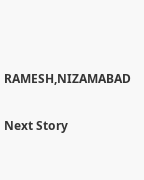RAMESH,NIZAMABAD

Next Story